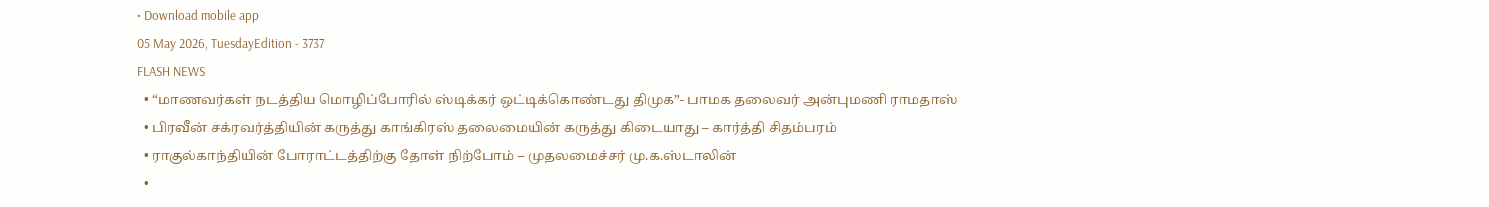• Download mobile app
05 May 2026, TuesdayEdition - 3737
FLASH NEWS
  • “மாணவர்கள் நடத்திய மொழிப்போரில் ஸ்டிக்கர் ஒட்டிக்கொண்டது திமுக”- பாமக தலைவர் அன்புமணி ராமதாஸ்
  • பிரவீன் சக்ரவர்த்தியின் கருத்து காங்கிரஸ் தலைமையின் கருத்து கிடையாது – கார்த்தி சிதம்பரம்
  • ராகுல்காந்தியின் போராட்டத்திற்கு தோள் நிற்போம் – முதலமைச்சர் மு.க.ஸ்டாலின்
  •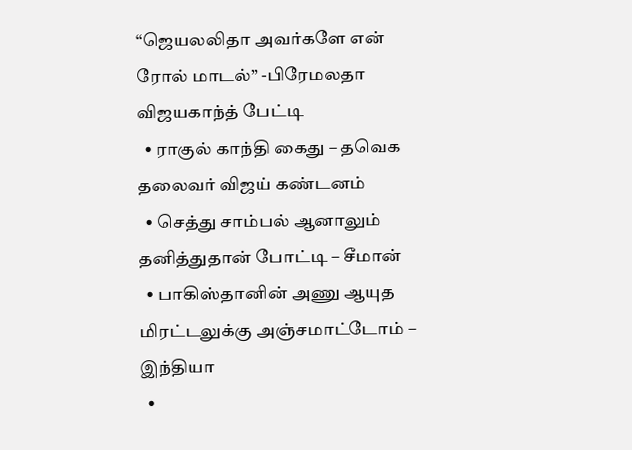“ஜெயலலிதா அவர்களே என் ரோல் மாடல்” -பிரேமலதா விஜயகாந்த் பேட்டி
  • ராகுல் காந்தி கைது – தவெக தலைவர் விஜய் கண்டனம்
  • செத்து சாம்பல் ஆனாலும் தனித்துதான் போட்டி – சீமான்
  • பாகிஸ்தானின் அணு ஆயுத மிரட்டலுக்கு அஞ்சமாட்டோம் – இந்தியா
  •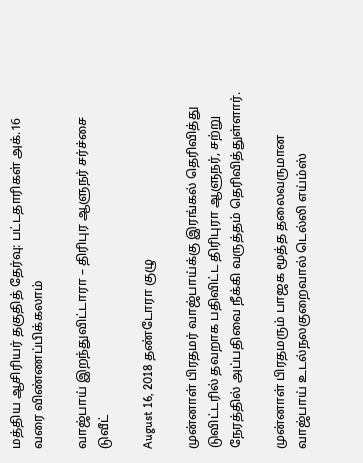மத்திய ஆசிரியர் தகுதித் தேர்வு: பட்டதாரிகள் அக்.16 வரை விண்ணப்பிக்கலாம்

வாஜ்பாய் இறந்துவிட்டாரா – திரிபுர ஆளுநர் சர்ச்சை டுவீட்

August 16, 2018 தண்டோரா குழு

முன்னாள் பிரதமர் வாஜ்பாய்க்கு இரங்கல் தெரிவித்து டுவிட்டரில் தவறாக பதிவிட்ட திரிபுரா ஆளுநர், சற்று நேரத்தில் அப்பதிவை நீக்கி வருத்தம் தெரிவித்துள்ளார்.

முன்னாள் பிரதமரும் பாஜக மூத்த தலைவருமான வாஜ்பாய் உடல்நலகுறைவால் டெல்லி எய்ம்ஸ்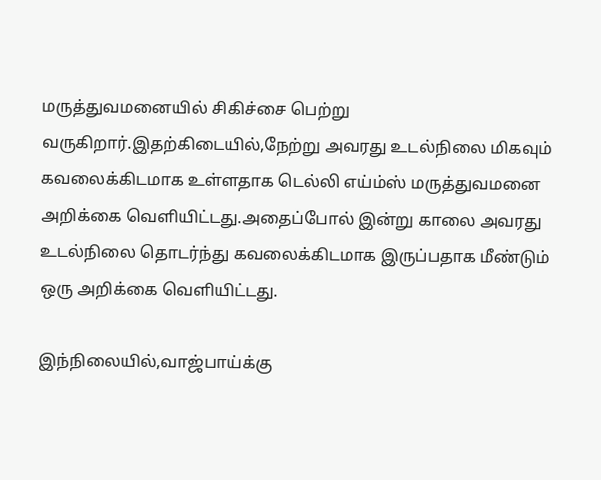மருத்துவமனையில் சிகிச்சை பெற்று வருகிறார்.இதற்கிடையில்,நேற்று அவரது உடல்நிலை மிகவும் கவலைக்கிடமாக உள்ளதாக டெல்லி எய்ம்ஸ் மருத்துவமனை அறிக்கை வெளியிட்டது.அதைப்போல் இன்று காலை அவரது உடல்நிலை தொடர்ந்து கவலைக்கிடமாக இருப்பதாக மீண்டும் ஒரு அறிக்கை வெளியிட்டது.

இந்நிலையில்,வாஜ்பாய்க்கு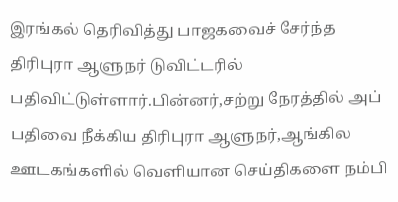இரங்கல் தெரிவித்து பாஜகவைச் சேர்ந்த திரிபுரா ஆளுநர் டுவிட்டரில் பதிவிட்டுள்ளார்.பின்னர்,சற்று நேரத்தில் அப் பதிவை நீக்கிய திரிபுரா ஆளுநர்,ஆங்கில ஊடகங்களில் வெளியான செய்திகளை நம்பி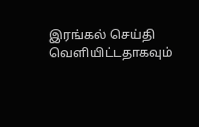இரங்கல் செய்தி வெளியிட்டதாகவும்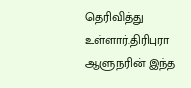தெரிவித்து
உள்ளார்.திரிபுரா ஆளுநரின் இந்த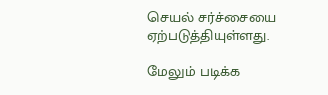செயல் சர்ச்சையை ஏற்படுத்தியுள்ளது.

மேலும் படிக்க